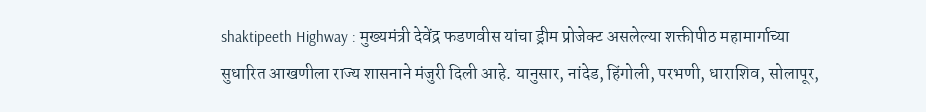shaktipeeth Highway : मुख्यमंत्री देवेंद्र फडणवीस यांचा ड्रीम प्रोजेक्ट असलेल्या शक्तीपीठ महामार्गाच्या सुधारित आखणीला राज्य शासनाने मंजुरी दिली आहे. यानुसार, नांदेड, हिंगोली, परभणी, धाराशिव, सोलापूर,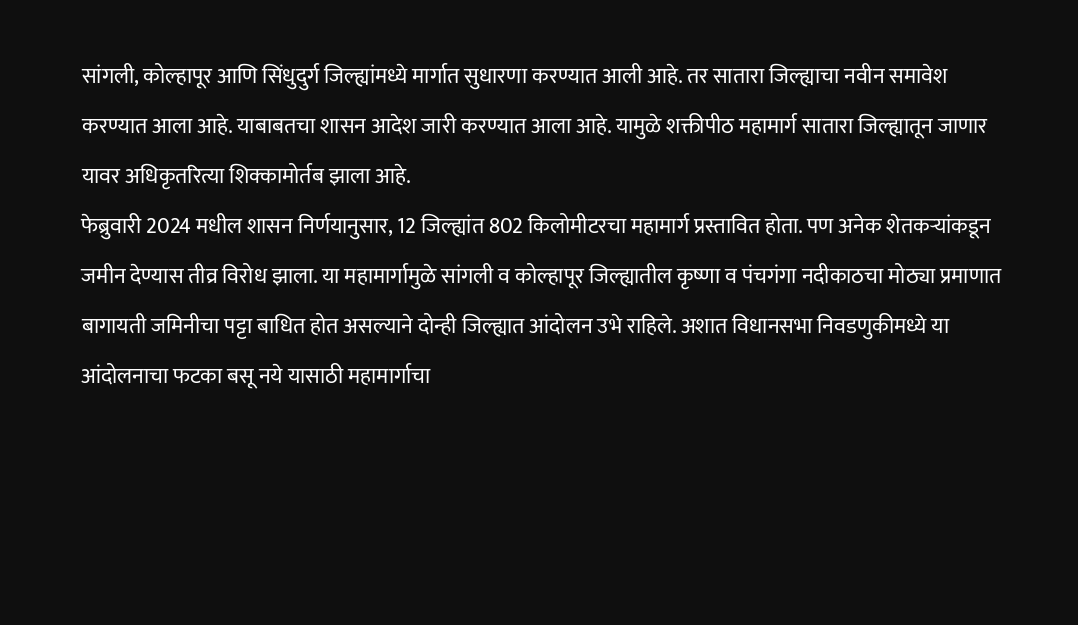सांगली, कोल्हापूर आणि सिंधुदुर्ग जिल्ह्यांमध्ये मार्गात सुधारणा करण्यात आली आहे. तर सातारा जिल्ह्याचा नवीन समावेश करण्यात आला आहे. याबाबतचा शासन आदेश जारी करण्यात आला आहे. यामुळे शक्तीपीठ महामार्ग सातारा जिल्ह्यातून जाणार यावर अधिकृतरित्या शिक्कामोर्तब झाला आहे.
फेब्रुवारी 2024 मधील शासन निर्णयानुसार, 12 जिल्ह्यांत 802 किलोमीटरचा महामार्ग प्रस्तावित होता. पण अनेक शेतकऱ्यांकडून जमीन देण्यास तीव्र विरोध झाला. या महामार्गामुळे सांगली व कोल्हापूर जिल्ह्यातील कृष्णा व पंचगंगा नदीकाठचा मोठ्या प्रमाणात बागायती जमिनीचा पट्टा बाधित होत असल्याने दोन्ही जिल्ह्यात आंदोलन उभे राहिले. अशात विधानसभा निवडणुकीमध्ये या आंदोलनाचा फटका बसू नये यासाठी महामार्गाचा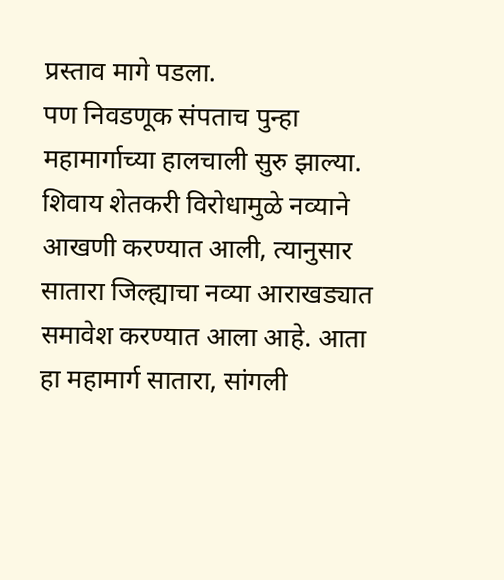प्रस्ताव मागे पडला.
पण निवडणूक संपताच पुन्हा महामार्गाच्या हालचाली सुरु झाल्या. शिवाय शेतकरी विरोधामुळे नव्याने आखणी करण्यात आली, त्यानुसार सातारा जिल्ह्याचा नव्या आराखड्यात समावेश करण्यात आला आहे. आता हा महामार्ग सातारा, सांगली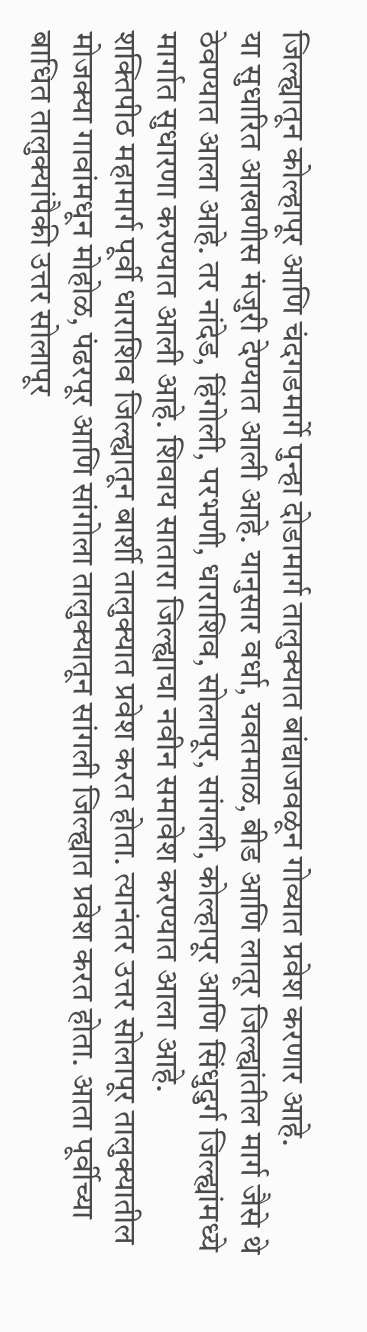जिल्ह्यातून कोल्हापूर आणि चंदगडमार्गे पुन्हा दोडामार्ग तालुक्यात बांद्याजवळून गोव्यात प्रवेश करणार आहे.
या सुधारित आखणीस मंजुरी देण्यात आली आहे. यानुसार वर्धा, यवतमाळ, बीड आणि लातूर जिल्ह्यांतील मार्ग जैसे थे ठेवण्यात आला आहे. तर नांदेड, हिंगोली, परभणी, धाराशिव, सोलापूर, सांगली, कोल्हापूर आणि सिंधुदुर्ग जिल्ह्यांमध्ये मार्गात सुधारणा करण्यात आली आहे. शिवाय सातारा जिल्ह्याचा नवीन समावेश करण्यात आला आहे.
शक्तिपीठ महामार्ग पूर्वी धाराशिव जिल्ह्यातून बार्शी तालुक्यात प्रवेश करत होता. त्यानंतर उत्तर सोलापूर तालुक्यातील मोजक्या गावांमधून मोहोळ, पंढरपूर आणि सांगोला तालुक्यातून सांगली जिल्ह्यात प्रवेश करत होता. आता पूर्वीच्या बाधित तालुक्यांपैकी उत्तर सोलापूर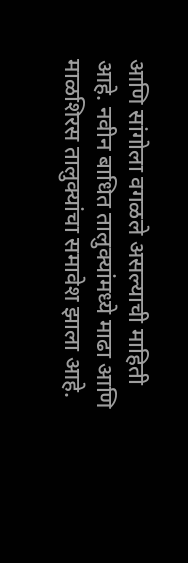आणि सांगोला वगळले असल्याची माहिती आहे. नवीन बाधित तालुक्यांमध्ये माढा आणि माळशिरस तालुक्यांचा समावेश झाला आहे.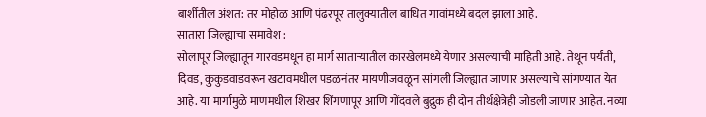बार्शीतील अंशत: तर मोहोळ आणि पंढरपूर तालुक्यातील बाधित गावांमध्ये बदल झाला आहे.
सातारा जिल्ह्याचा समावेश :
सोलापूर जिल्ह्यातून गारवडमधून हा मार्ग साताऱ्यातील कारखेलमध्ये येणार असल्याची माहिती आहे. तेथून पर्यंती, दिवड, कुकुडवाडवरून खटावमधील पडळनंतर मायणीजवळून सांगली जिल्ह्यात जाणार असल्याचे सांगण्यात येत आहे. या मार्गामुळे माणमधील शिखर शिंगणापूर आणि गोंदवले बुद्रुक ही दोन तीर्थक्षेत्रेही जोडली जाणार आहेत. नव्या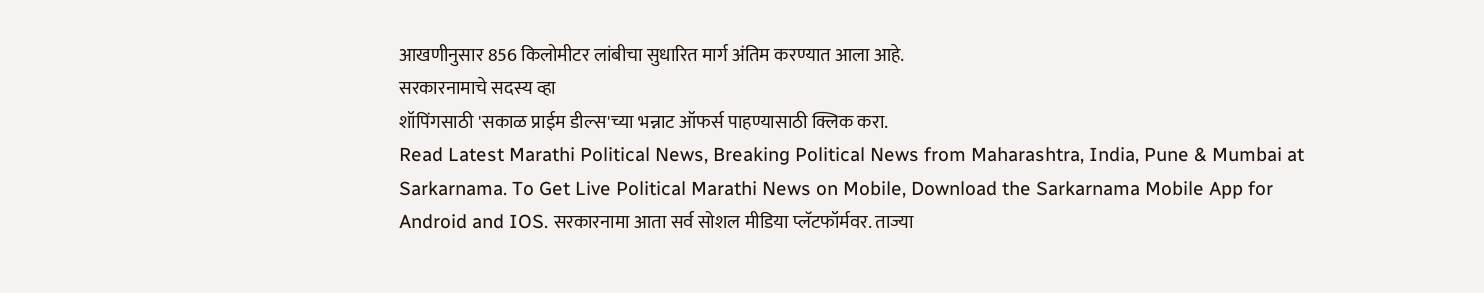आखणीनुसार 856 किलोमीटर लांबीचा सुधारित मार्ग अंतिम करण्यात आला आहे.
सरकारनामाचे सदस्य व्हा
शॉपिंगसाठी 'सकाळ प्राईम डील्स'च्या भन्नाट ऑफर्स पाहण्यासाठी क्लिक करा.
Read Latest Marathi Political News, Breaking Political News from Maharashtra, India, Pune & Mumbai at Sarkarnama. To Get Live Political Marathi News on Mobile, Download the Sarkarnama Mobile App for Android and IOS. सरकारनामा आता सर्व सोशल मीडिया प्लॅटफॉर्मवर. ताज्या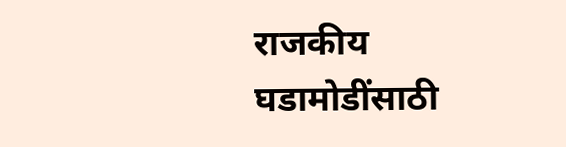राजकीय घडामोडींसाठी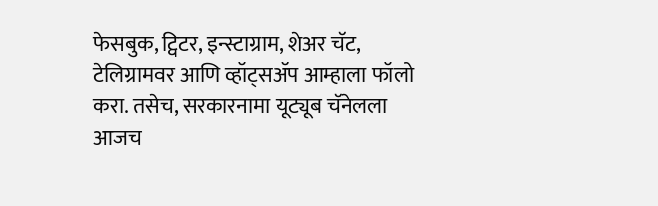फेसबुक, ट्विटर, इन्स्टाग्राम, शेअर चॅट, टेलिग्रामवर आणि व्हॉट्सॲप आम्हाला फॉलो करा. तसेच, सरकारनामा यूट्यूब चॅनेलला आजच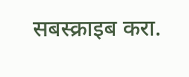सबस्क्राइब करा.